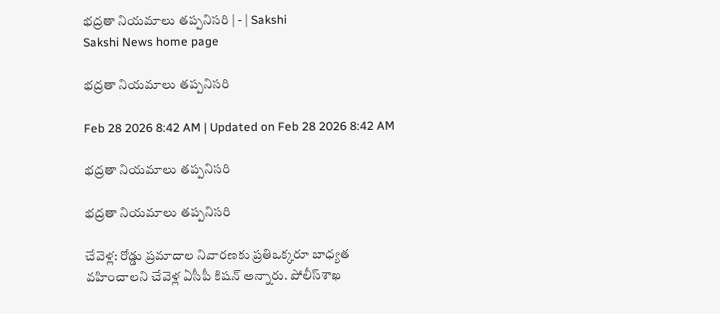భద్రతా నియమాలు తప్పనిసరి | - | Sakshi
Sakshi News home page

భద్రతా నియమాలు తప్పనిసరి

Feb 28 2026 8:42 AM | Updated on Feb 28 2026 8:42 AM

భద్రతా నియమాలు తప్పనిసరి

భద్రతా నియమాలు తప్పనిసరి

చేవెళ్ల: రోడ్డు ప్రమాదాల నివారణకు ప్రతిఒక్కరూ బాధ్యత వహించాలని చేవెళ్ల ఏసీపీ కిషన్‌ అన్నారు. పోలీస్‌శాఖ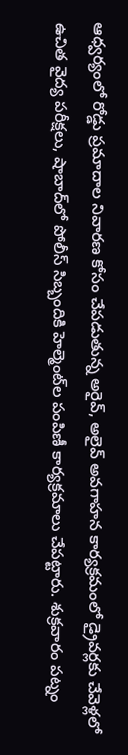ఆధ్వర్యంలో రోడ్డు ప్రమాదాల నివారణ కోసం చేపడుతున్న అరైవ్‌, అలైవ్‌ అవగాహన కార్యక్రమంలో డ్రైవర్లకు చేవెళ్లలో ఉచిత వైద్య పరీక్షలు, షాబాద్‌లో పోలీస్‌ సిబ్బందికి హెల్మెంట్‌ల పంపిణీ కార్యక్రమాలు చేపట్టారు. శుక్రవారం పట్నం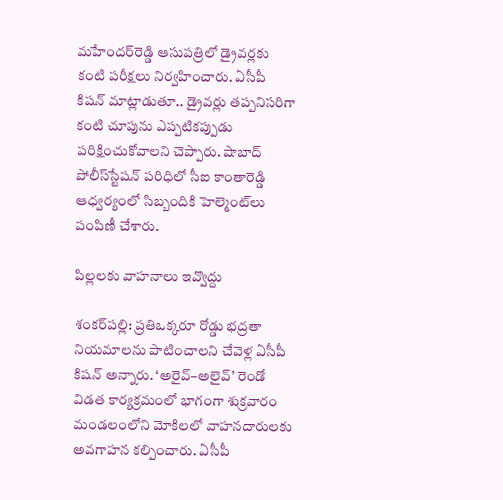మహేందర్‌రెడ్డి ఆసుపత్రిలో డ్రైవర్లకు కంటి పరీక్షలు నిర్వహించారు. ఏసీపీ కిషన్‌ మాట్లాడుతూ.. డ్రైవర్లు తప్పనిసరిగా కంటి చూపును ఎప్పటికప్పుడు పరిక్షించుకోవాలని చెప్పారు. షాబాద్‌ పోలీస్‌స్టేషన్‌ పరిధిలో సీఐ కాంతారెడ్డి ఆధ్వర్యంలో సిబ్బందికి హెల్మెంట్‌లు పంపిణీ చేశారు.

పిల్లలకు వాహనాలు ఇవ్వొద్దు

శంకర్‌పల్లి: ప్రతిఒక్కరూ రోడ్డు భద్రతా నియమాలను పాటించాలని చేవెళ్ల ఏసీపీ కిషన్‌ అన్నారు. ‘అరైవ్‌–అలైవ్‌’ రెండో విడత కార్యక్రమంలో భాగంగా శుక్రవారం మండలంలోని మోకిలలో వాహనదారులకు అవగాహన కల్పించారు. ఏసీపీ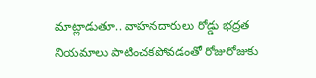మాట్లాడుతూ.. వాహనదారులు రోడ్డు భద్రత నియమాలు పాటించకపోవడంతో రోజురోజుకు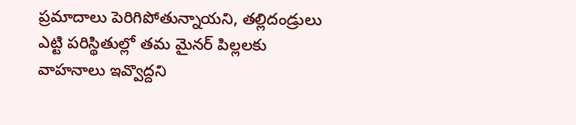ప్రమాదాలు పెరిగిపోతున్నాయని, తల్లిదండ్రులు ఎట్టి పరిస్థితుల్లో తమ మైనర్‌ పిల్లలకు వాహనాలు ఇవ్వొద్దని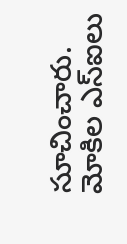సూచించారు. మోకిల ఎస్‌ఐలు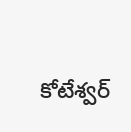కోటేశ్వర్‌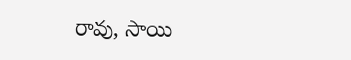రావు, సాయి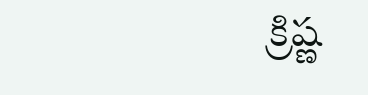క్రిష్ణ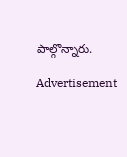పాల్గొన్నారు.

Advertisement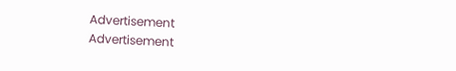Advertisement
Advertisement